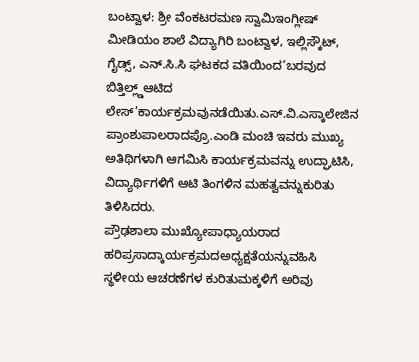ಬಂಟ್ವಾಳ: ಶ್ರೀ ವೆಂಕಟರಮಣ ಸ್ವಾಮಿಇಂಗ್ಲೀಷ್ ಮೀಡಿಯಂ ಶಾಲೆ ವಿದ್ಯಾಗಿರಿ ಬಂಟ್ವಾಳ, ಇಲ್ಲಿಸ್ಕೌಟ್, ಗೈಡ್ಸ್, ಎನ್.ಸಿ.ಸಿ ಘಟಕದ ವತಿಯಿಂದ‘ಬರವುದ ಬಿತ್ತಿಲ್ಲ್ಡ್ಆಟಿದ ಲೇಸ್’ಕಾರ್ಯಕ್ರಮವುನಡೆಯಿತು.ಎಸ್.ವಿ.ಎಸ್ಕಾಲೇಜಿನ ಪ್ರಾಂಶುಪಾಲರಾದಪ್ರೊ.ಎಂಡಿ ಮಂಚಿ ಇವರು ಮುಖ್ಯ ಅತಿಥಿಗಳಾಗಿ ಆಗಮಿಸಿ ಕಾರ್ಯಕ್ರಮವನ್ನು ಉದ್ಘಾಟಿಸಿ, ವಿದ್ಯಾರ್ಥಿಗಳಿಗೆ ಆಟಿ ತಿಂಗಳಿನ ಮಹತ್ವವನ್ನುಕುರಿತು ತಿಳಿಸಿದರು.
ಪ್ರೌಢಶಾಲಾ ಮುಖ್ಯೋಪಾಧ್ಯಾಯರಾದ ಹರಿಪ್ರಸಾದ್ಕಾರ್ಯಕ್ರಮದಅಧ್ಯಕ್ಷತೆಯನ್ನುವಹಿಸಿ ಸ್ಥಳೀಯ ಆಚರಣೆಗಳ ಕುರಿತುಮಕ್ಕಳಿಗೆ ಅರಿವು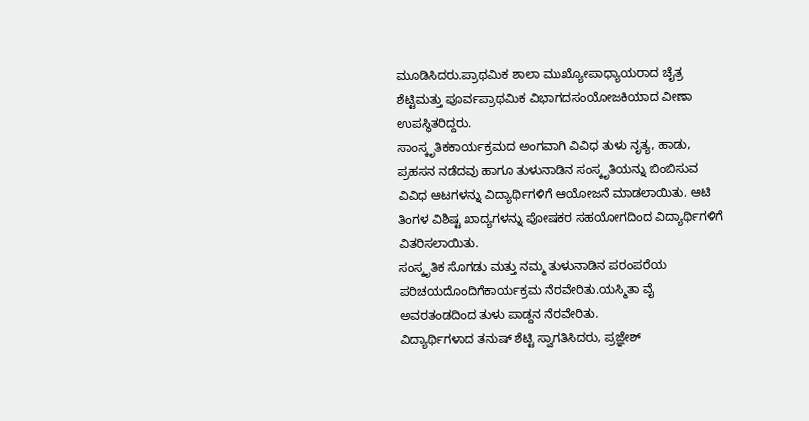ಮೂಡಿಸಿದರು.ಪ್ರಾಥಮಿಕ ಶಾಲಾ ಮುಖ್ಯೋಪಾಧ್ಯಾಯರಾದ ಚೈತ್ರ ಶೆಟ್ಟಿಮತ್ತು ಪೂರ್ವಪ್ರಾಥಮಿಕ ವಿಭಾಗದಸಂಯೋಜಕಿಯಾದ ವೀಣಾ ಉಪಸ್ಥಿತರಿದ್ದರು.
ಸಾಂಸ್ಕೃತಿಕಕಾರ್ಯಕ್ರಮದ ಅಂಗವಾಗಿ ವಿವಿಧ ತುಳು ನೃತ್ಯ, ಹಾಡು, ಪ್ರಹಸನ ನಡೆದವು ಹಾಗೂ ತುಳುನಾಡಿನ ಸಂಸ್ಕೃತಿಯನ್ನು ಬಿಂಬಿಸುವ ವಿವಿಧ ಆಟಗಳನ್ನು ವಿದ್ಯಾರ್ಥಿಗಳಿಗೆ ಆಯೋಜನೆ ಮಾಡಲಾಯಿತು. ಆಟಿ ತಿಂಗಳ ವಿಶಿಷ್ಟ ಖಾದ್ಯಗಳನ್ನು ಪೋಷಕರ ಸಹಯೋಗದಿಂದ ವಿದ್ಯಾರ್ಥಿಗಳಿಗೆ ವಿತರಿಸಲಾಯಿತು.
ಸಂಸ್ಕೃತಿಕ ಸೊಗಡು ಮತ್ತು ನಮ್ಮ ತುಳುನಾಡಿನ ಪರಂಪರೆಯ ಪರಿಚಯದೊಂದಿಗೆಕಾರ್ಯಕ್ರಮ ನೆರವೇರಿತು.ಯಸ್ಮಿತಾ ವೈ ಅವರತಂಡದಿಂದ ತುಳು ಪಾಡ್ದನ ನೆರವೇರಿತು.
ವಿದ್ಯಾರ್ಥಿಗಳಾದ ತನುಷ್ ಶೆಟ್ಟಿ ಸ್ವಾಗತಿಸಿದರು, ಪ್ರಜ್ಞೇಶ್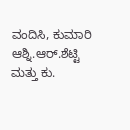ವಂದಿಸಿ, ಕುಮಾರಿ ಆಶ್ನಿ.ಆರ್.ಶೆಟ್ಟಿ ಮತ್ತು ಕು.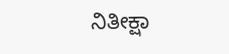ನಿತೀಕ್ಷಾ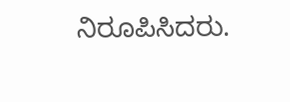ನಿರೂಪಿಸಿದರು.